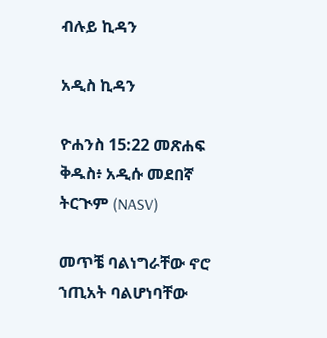ብሉይ ኪዳን

አዲስ ኪዳን

ዮሐንስ 15:22 መጽሐፍ ቅዱስ፥ አዲሱ መደበኛ ትርጒም (NASV)

መጥቼ ባልነግራቸው ኖሮ ኀጢአት ባልሆነባቸው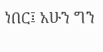ነበር፤ አሁን ግን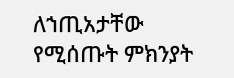ለኀጢአታቸው የሚሰጡት ምክንያት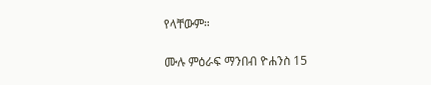የላቸውም።

ሙሉ ምዕራፍ ማንበብ ዮሐንስ 15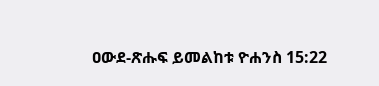ዐውደ-ጽሑፍ ይመልከቱ ዮሐንስ 15:22